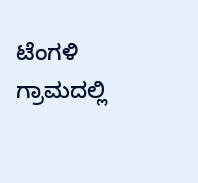ಟೆಂಗಳಿ ಗ್ರಾಮದಲ್ಲಿ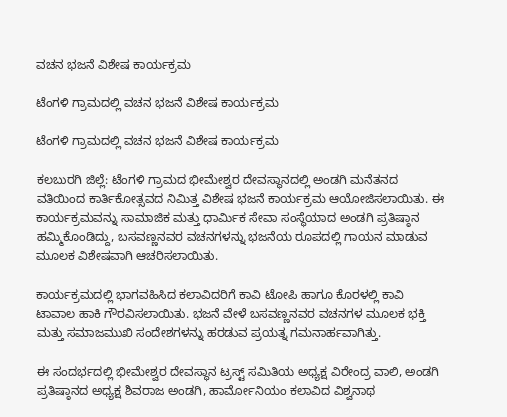ವಚನ ಭಜನೆ ವಿಶೇಷ ಕಾರ್ಯಕ್ರಮ

ಟೆಂಗಳಿ ಗ್ರಾಮದಲ್ಲಿ ವಚನ ಭಜನೆ ವಿಶೇಷ ಕಾರ್ಯಕ್ರಮ

ಟೆಂಗಳಿ ಗ್ರಾಮದಲ್ಲಿ ವಚನ ಭಜನೆ ವಿಶೇಷ ಕಾರ್ಯಕ್ರಮ

ಕಲಬುರಗಿ ಜಿಲ್ಲೆ: ಟೆಂಗಳಿ ಗ್ರಾಮದ ಭೀಮೇಶ್ವರ ದೇವಸ್ಥಾನದಲ್ಲಿ ಅಂಡಗಿ ಮನೆತನದ ವತಿಯಿಂದ ಕಾರ್ತಿಕೋತ್ಸವದ ನಿಮಿತ್ತ ವಿಶೇಷ ಭಜನೆ ಕಾರ್ಯಕ್ರಮ ಆಯೋಜಿಸಲಾಯಿತು. ಈ ಕಾರ್ಯಕ್ರಮವನ್ನು ಸಾಮಾಜಿಕ ಮತ್ತು ಧಾರ್ಮಿಕ ಸೇವಾ ಸಂಸ್ಥೆಯಾದ ಅಂಡಗಿ ಪ್ರತಿಷ್ಠಾನ ಹಮ್ಮಿಕೊಂಡಿದ್ದು, ಬಸವಣ್ಣನವರ ವಚನಗಳನ್ನು ಭಜನೆಯ ರೂಪದಲ್ಲಿ ಗಾಯನ ಮಾಡುವ ಮೂಲಕ ವಿಶೇಷವಾಗಿ ಆಚರಿಸಲಾಯಿತು.

ಕಾರ್ಯಕ್ರಮದಲ್ಲಿ ಭಾಗವಹಿಸಿದ ಕಲಾವಿದರಿಗೆ ಕಾವಿ ಟೋಪಿ ಹಾಗೂ ಕೊರಳಲ್ಲಿ ಕಾವಿ ಟಾವಾಲ ಹಾಕಿ ಗೌರವಿಸಲಾಯಿತು. ಭಜನೆ ವೇಳೆ ಬಸವಣ್ಣನವರ ವಚನಗಳ ಮೂಲಕ ಭಕ್ತಿ ಮತ್ತು ಸಮಾಜಮುಖಿ ಸಂದೇಶಗಳನ್ನು ಹರಡುವ ಪ್ರಯತ್ನ ಗಮನಾರ್ಹವಾಗಿತ್ತು.

ಈ ಸಂದರ್ಭದಲ್ಲಿ ಭೀಮೇಶ್ವರ ದೇವಸ್ಥಾನ ಟ್ರಸ್ಟ್ ಸಮಿತಿಯ ಅಧ್ಯಕ್ಷ ವಿರೇಂದ್ರ ವಾಲಿ, ಅಂಡಗಿ ಪ್ರತಿಷ್ಠಾನದ ಅಧ್ಯಕ್ಷ ಶಿವರಾಜ ಅಂಡಗಿ, ಹಾರ್ಮೋನಿಯಂ ಕಲಾವಿದ ವಿಶ್ವನಾಥ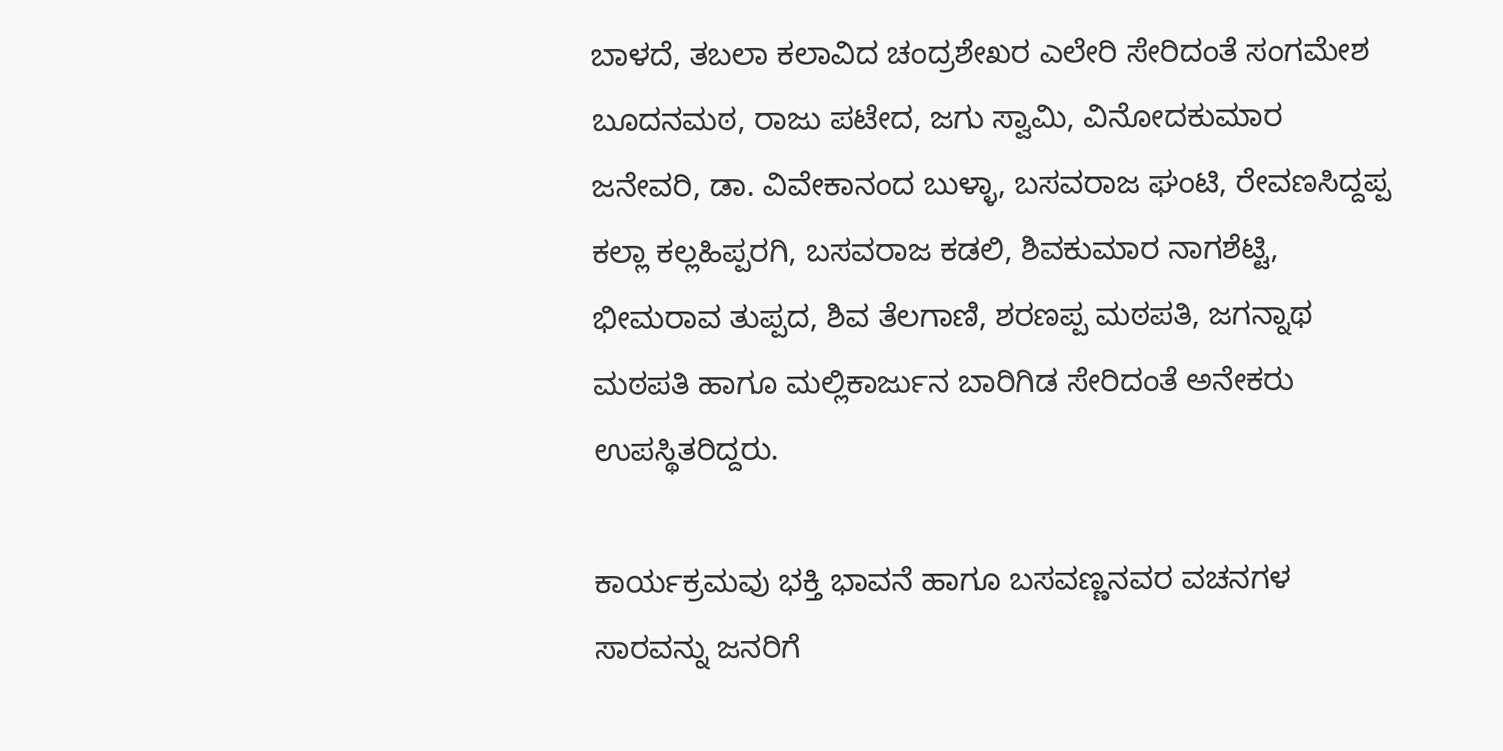ಬಾಳದೆ, ತಬಲಾ ಕಲಾವಿದ ಚಂದ್ರಶೇಖರ ಎಲೇರಿ ಸೇರಿದಂತೆ ಸಂಗಮೇಶ ಬೂದನಮಠ, ರಾಜು ಪಟೇದ, ಜಗು ಸ್ವಾಮಿ, ವಿನೋದಕುಮಾರ ಜನೇವರಿ, ಡಾ. ವಿವೇಕಾನಂದ ಬುಳ್ಳಾ, ಬಸವರಾಜ ಘಂಟಿ, ರೇವಣಸಿದ್ದಪ್ಪ ಕಲ್ಲಾ ಕಲ್ಲಹಿಪ್ಪರಗಿ, ಬಸವರಾಜ ಕಡಲಿ, ಶಿವಕುಮಾರ ನಾಗಶೆಟ್ಟಿ, ಭೀಮರಾವ ತುಪ್ಪದ, ಶಿವ ತೆಲಗಾಣಿ, ಶರಣಪ್ಪ ಮಠಪತಿ, ಜಗನ್ನಾಥ ಮಠಪತಿ ಹಾಗೂ ಮಲ್ಲಿಕಾರ್ಜುನ ಬಾರಿಗಿಡ ಸೇರಿದಂತೆ ಅನೇಕರು ಉಪಸ್ಥಿತರಿದ್ದರು.

ಕಾರ್ಯಕ್ರಮವು ಭಕ್ತಿ ಭಾವನೆ ಹಾಗೂ ಬಸವಣ್ಣನವರ ವಚನಗಳ ಸಾರವನ್ನು ಜನರಿಗೆ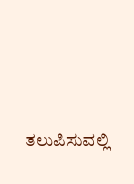ತಲುಪಿಸುವಲ್ಲಿ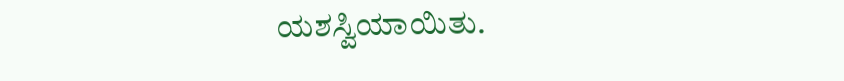ಯಶಸ್ವಿಯಾಯಿತು.